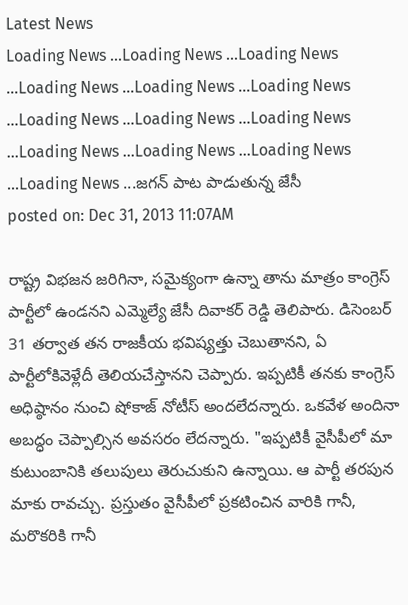Latest News
Loading News ...Loading News ...Loading News ...Loading News ...Loading News ...Loading News ...Loading News ...Loading News ...Loading News ...Loading News ...Loading News ...Loading News ...Loading News ...జగన్ పాట పాడుతున్న జేసీ
posted on: Dec 31, 2013 11:07AM

రాష్ట్ర విభజన జరిగినా, సమైక్యంగా ఉన్నా తాను మాత్రం కాంగ్రెస్ పార్టీలో ఉండనని ఎమ్మెల్యే జేసీ దివాకర్ రెడ్డి తెలిపారు. డిసెంబర్ 31 తర్వాత తన రాజకీయ భవిష్యత్తు చెబుతానని, ఏ పార్టీలోకివెళ్లేదీ తెలియచేస్తానని చెప్పారు. ఇప్పటికీ తనకు కాంగ్రెస్ అధిష్ఠానం నుంచి షోకాజ్ నోటీస్ అందలేదన్నారు. ఒకవేళ అందినా అబద్ధం చెప్పాల్సిన అవసరం లేదన్నారు. "ఇప్పటికీ వైసీపీలో మా కుటుంబానికి తలుపులు తెరుచుకుని ఉన్నాయి. ఆ పార్టీ తరపున మాకు రావచ్చు. ప్రస్తుతం వైసీపీలో ప్రకటించిన వారికి గానీ, మరొకరికి గానీ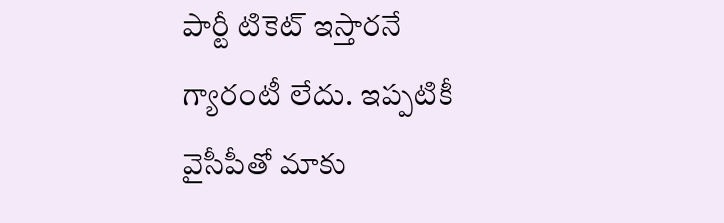పార్టీ టికెట్ ఇస్తారనే గ్యారంటీ లేదు. ఇప్పటికీ వైసీపీతో మాకు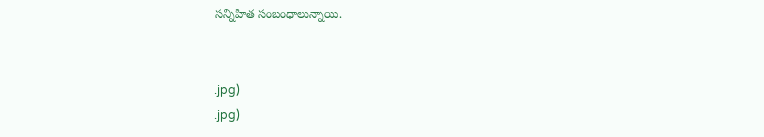సన్నిహిత సంబంధాలున్నాయి.


.jpg)
.jpg)